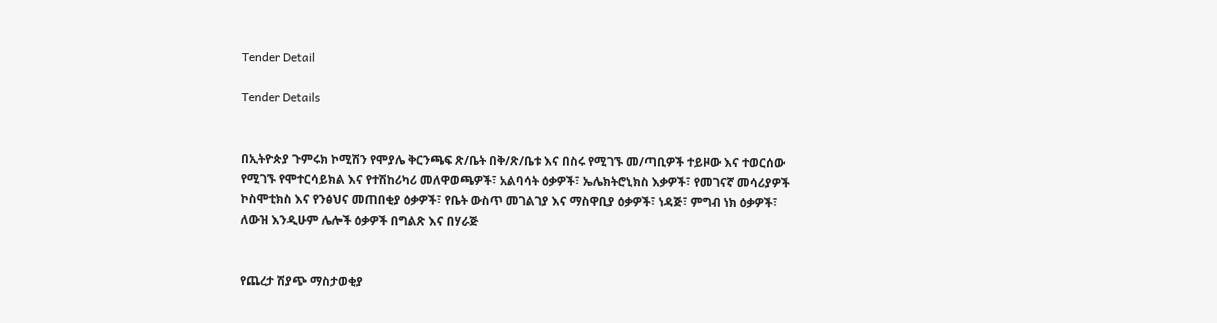Tender Detail

Tender Details


በኢትዮጵያ ጉምሩክ ኮሚሽን የሞያሌ ቅርንጫፍ ጽ/ቤት በቅ/ጽ/ቤቱ እና በስሩ የሚገኙ መ/ጣቢዎች ተይዞው እና ተወርሰው የሚገኙ የሞተርሳይክል እና የተሽከሪካሪ መለዋወጫዎች፣ አልባሳት ዕቃዎች፣ ኤሌክትሮኒክስ እቃዎች፣ የመገናኛ መሳሪያዎች ኮስሞቲክስ እና የንፅህና መጠበቂያ ዕቃዎች፣ የቤት ውስጥ መገልገያ እና ማስዋቢያ ዕቃዎች፣ ነዳጅ፣ ምግብ ነክ ዕቃዎች፣ ለውዝ እንዲሁም ሌሎች ዕቃዎች በግልጽ እና በሃራጅ


የጨረታ ሽያጭ ማስታወቂያ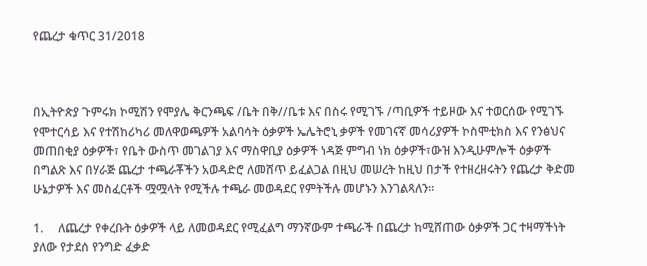የጨረታ ቁጥር 31/2018



በኢትዮጵያ ጉምሩክ ኮሚሽን የሞያሌ ቅርንጫፍ /ቤት በቅ//ቤቱ እና በስሩ የሚገኙ /ጣቢዎች ተይዞው እና ተወርሰው የሚገኙ የሞተርሳይ እና የተሽከሪካሪ መለዋወጫዎች አልባሳት ዕቃዎች ኤሌትሮኒ ቃዎች የመገናኛ መሳሪያዎች ኮስሞቲክስ እና የንፅህና መጠበቂያ ዕቃዎች፣ የቤት ውስጥ መገልገያ እና ማስዋቢያ ዕቃዎች ነዳጅ ምግብ ነክ ዕቃዎች፣ውዝ እንዲሁምሎች ዕቃዎች በግልጽ እና በሃራጅ ጨረታ ተጫራቾችን አወዳድሮ ለመሸጥ ይፈልጋል በዚህ መሠረት ከዚህ በታች የተዘረዘሩትን የጨረታ ቅድመ ሁኔታዎች እና መስፈርቶች ሟሟላት የሚችሉ ተጫራ መወዳደር የምትችሉ መሆኑን እንገልጻለን።

1.     ለጨረታ የቀረቡት ዕቃዎች ላይ ለመወዳደር የሚፈልግ ማንኛውም ተጫራች በጨረታ ከሚሸጠው ዕቃዎች ጋር ተዛማችነት ያለው የታደሰ የንግድ ፈቃድ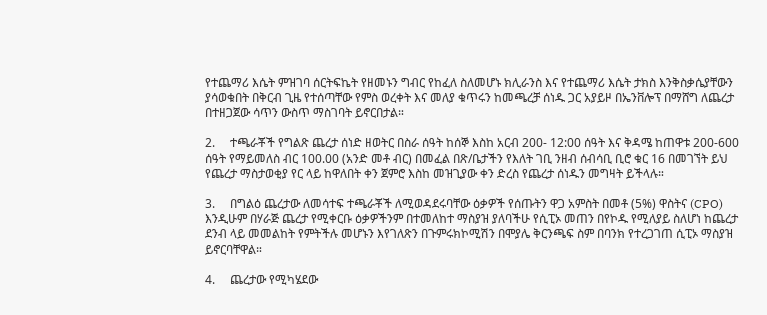የተጨማሪ እሴት ምዝገባ ሰርትፍኬት የዘመኑን ግብር የከፈለ ስለመሆኑ ክሊራንስ እና የተጨማሪ እሴት ታክስ እንቅስቃሴያቸውን ያሳወቁበት በቅርብ ጊዜ የተሰጣቸው የምስ ወረቀት እና መለያ ቁጥሩን ከመጫረቻ ሰነዱ ጋር አያይዞ በኤንቨሎፕ በማሸግ ለጨረታ በተዘጋጀው ሳጥን ውስጥ ማስገባት ይኖርበታል።

2.     ተጫራቾች የግልጽ ጨረታ ሰነድ ዘወትር በስራ ሰዓት ከሰኞ እስከ አርብ 200- 12:00 ሰዓት እና ቅዳሜ ከጠዋቱ 200-600 ሰዓት የማይመለስ ብር 100.00 (አንድ መቶ ብር) በመፈል በጽ/ቤታችን የእለት ገቢ ንዘብ ሰብሳቢ ቢሮ ቁር 16 በመገኘት ይህ የጨረታ ማስታወቂያ የር ላይ ከዋለበት ቀን ጀምሮ እስከ መዝጊያው ቀን ድረስ የጨረታ ሰነዱን መግዛት ይችላሉ።

3.     በግልዕ ጨረታው ለመሳተፍ ተጫራቾች ለሚወዳደሩባቸው ዕቃዎች የሰጡትን ዋጋ አምስት በመቶ (5%) ዋስትና (CPO) እንዲሁም በሃራጅ ጨረታ የሚቀርቡ ዕቃዎችንም በተመለከተ ማስያዝ ያለባችሁ የሲፒኦ መጠን በየኮዱ የሚለያይ ስለሆነ ከጨረታ ደንብ ላይ መመልከት የምትችሉ መሆኑን እየገለጽን በጉምሩክኮሚሽን በሞያሌ ቅርንጫፍ ስም በባንክ የተረጋገጠ ሲፒኦ ማስያዝ ይኖርባቸዋል።

4.     ጨረታው የሚካሄደው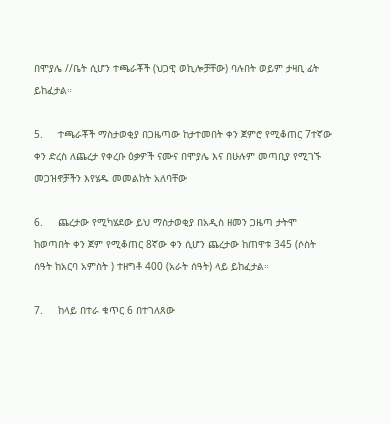በሞያሌ //ቤት ሲሆን ተጫራቾች (ህጋዊ ወኪሎቻቸው) ባሉበት ወይም ታዛቢ ፊት ይከፈታል።

5.     ተጫራቾች ማስታወቂያ በጋዜጣው ከታተመበት ቀን ጀምሮ የሚቆጠር 7ተኛው ቀን ድረስ ለጨረታ የቀረቡ ዕቃዎች ናሙና በሞያሌ እና በሁሉም መጣቢያ የሚገኙ መጋዝኖቻችን እየሄዱ መመልከት አለባቸው

6.     ጨረታው የሚካሄደው ይህ ማስታወቂያ በአዲስ ዘመን ጋዜጣ ታትሞ ከወጣበት ቀን ጀም የሚቆጠር 8ኛው ቀን ሲሆን ጨረታው ከጠዋቱ 345 (ሶስት ሰዓት ከአርባ አምስት ) ተዘግቶ 400 (አራት ሰዓት) ላይ ይከፈታል።

7.     ከላይ በተራ ቁጥር 6 በተገለጸው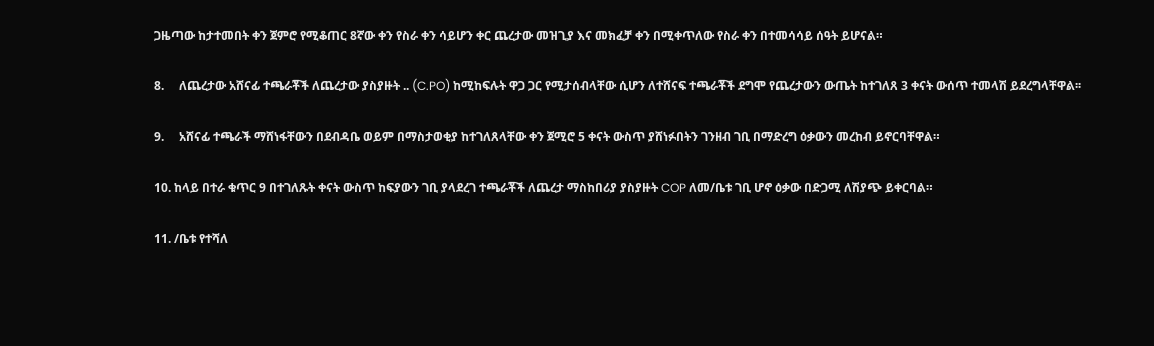ጋዜጣው ከታተመበት ቀን ጀምሮ የሚቆጠር 8ኛው ቀን የስራ ቀን ሳይሆን ቀር ጨረታው መዝጊያ እና መክፈቻ ቀን በሚቀጥለው የስራ ቀን በተመሳሳይ ሰዓት ይሆናል።

8.     ለጨረታው አሸናፊ ተጫራቾች ለጨረታው ያስያዙት .. (C.PO) ከሚከፍሉት ዋጋ ጋር የሚታሰብላቸው ሲሆን ለተሸናፍ ተጫራቾች ደግሞ የጨረታውን ውጤት ከተገለጸ 3 ቀናት ውሰጥ ተመላሽ ይደረግላቸዋል፡፡

9.     አሸናፊ ተጫራች ማሸነፋቸውን በደብዳቤ ወይም በማስታወቂያ ከተገለጸላቸው ቀን ጀሚሮ 5 ቀናት ውስጥ ያሸነፉበትን ገንዘብ ገቢ በማድረግ ዕቃውን መረከብ ይኖርባቸዋል።

10. ከላይ በተራ ቁጥር 9 በተገለጹት ቀናት ውስጥ ከፍያውን ገቢ ያላደረገ ተጫራቾች ለጨረታ ማስከበሪያ ያስያዙት COP ለመ/ቤቱ ገቢ ሆኖ ዕቃው በድጋሚ ለሽያጭ ይቀርባል።

11. /ቤቱ የተሻለ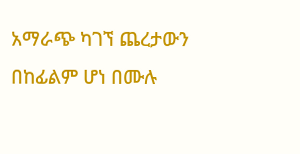አማራጭ ካገኘ ጨረታውን በከፊልም ሆነ በሙሉ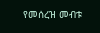የመሰረዝ መብቱ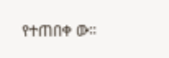የተጠበቀ ው።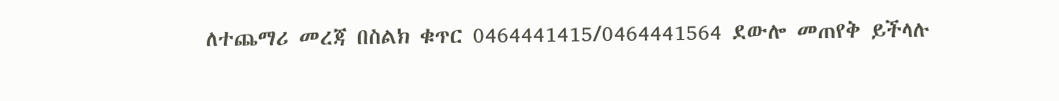ለተጨማሪ መረጃ በስልክ ቁጥር 0464441415/0464441564 ደውሎ መጠየቅ ይችላሉ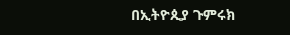በኢትዮጲያ ጉምሩክ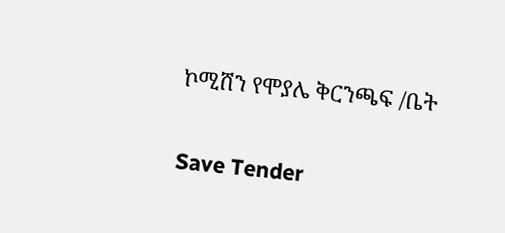ኮሚሸን የሞያሌ ቅርንጫፍ /ቤት

Save Tender